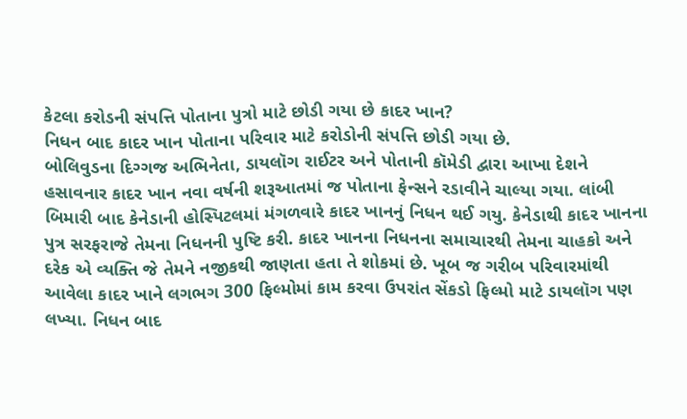કેટલા કરોડની સંપત્તિ પોતાના પુત્રો માટે છોડી ગયા છે કાદર ખાન?
નિધન બાદ કાદર ખાન પોતાના પરિવાર માટે કરોડોની સંપત્તિ છોડી ગયા છે.
બોલિવુડના દિગ્ગજ અભિનેતા, ડાયલૉગ રાઈટર અને પોતાની કૉમેડી દ્વારા આખા દેશને હસાવનાર કાદર ખાન નવા વર્ષની શરૂઆતમાં જ પોતાના ફેન્સને રડાવીને ચાલ્યા ગયા. લાંબી બિમારી બાદ કેનેડાની હોસ્પિટલમાં મંગળવારે કાદર ખાનનું નિધન થઈ ગયુ. કેનેડાથી કાદર ખાનના પુત્ર સરફરાજે તેમના નિધનની પુષ્ટિ કરી. કાદર ખાનના નિધનના સમાચારથી તેમના ચાહકો અને દરેક એ વ્યક્તિ જે તેમને નજીકથી જાણતા હતા તે શોકમાં છે. ખૂબ જ ગરીબ પરિવારમાંથી આવેલા કાદર ખાને લગભગ 300 ફિલ્મોમાં કામ કરવા ઉપરાંત સેંકડો ફિલ્મો માટે ડાયલૉગ પણ લખ્યા. નિધન બાદ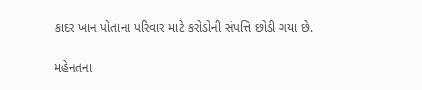કાદર ખાન પોતાના પરિવાર માટે કરોડોની સંપત્તિ છોડી ગયા છે.

મહેનતના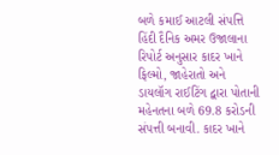બળે કમાઈ આટલી સંપત્તિ
હિંદી દૈનિક અમર ઉજાલાના રિપોર્ટ અનુસાર કાદર ખાને ફિલ્મો, જાહેરાતો અને ડાયલૉગ રાઈટિંગ દ્વારા પોતાની મહેનતના બળે 69.8 કરોડની સંપત્તી બનાવી. કાદર ખાને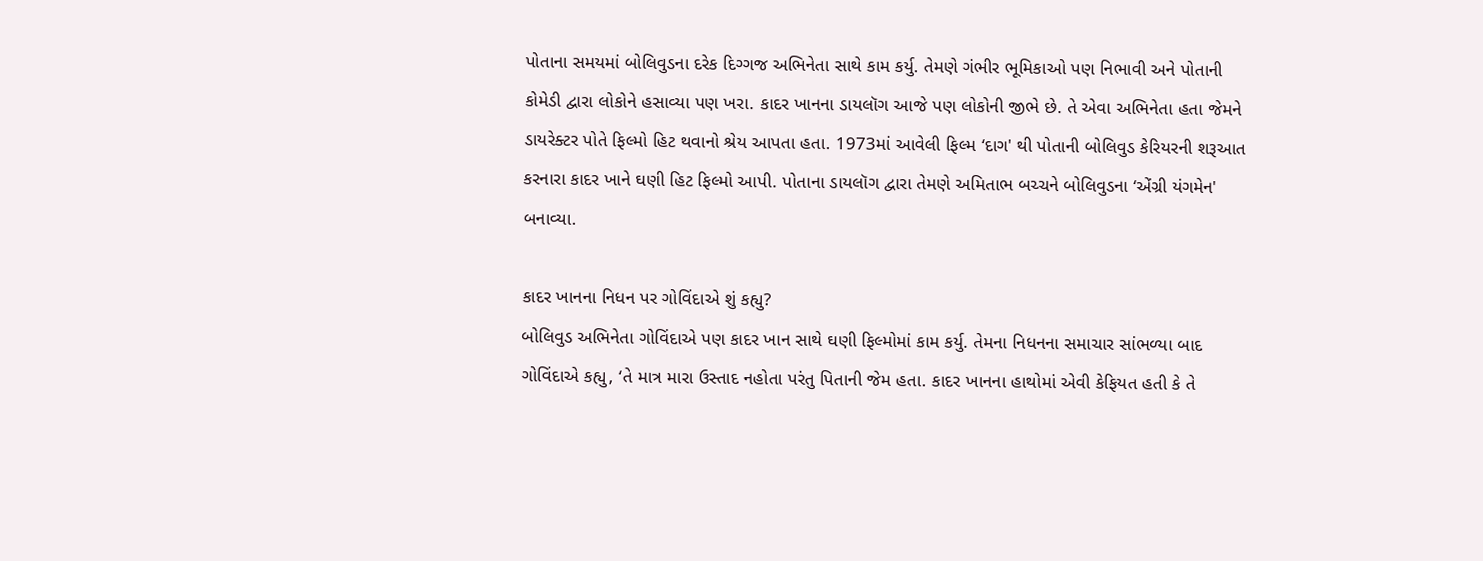પોતાના સમયમાં બોલિવુડના દરેક દિગ્ગજ અભિનેતા સાથે કામ કર્યુ. તેમણે ગંભીર ભૂમિકાઓ પણ નિભાવી અને પોતાની કોમેડી દ્વારા લોકોને હસાવ્યા પણ ખરા. કાદર ખાનના ડાયલૉગ આજે પણ લોકોની જીભે છે. તે એવા અભિનેતા હતા જેમને ડાયરેક્ટર પોતે ફિલ્મો હિટ થવાનો શ્રેય આપતા હતા. 1973માં આવેલી ફિલ્મ ‘દાગ' થી પોતાની બોલિવુડ કેરિયરની શરૂઆત કરનારા કાદર ખાને ઘણી હિટ ફિલ્મો આપી. પોતાના ડાયલૉગ દ્વારા તેમણે અમિતાભ બચ્ચને બોલિવુડના ‘એંગ્રી યંગમેન' બનાવ્યા.

કાદર ખાનના નિધન પર ગોવિંદાએ શું કહ્યુ?
બોલિવુડ અભિનેતા ગોવિંદાએ પણ કાદર ખાન સાથે ઘણી ફિલ્મોમાં કામ કર્યુ. તેમના નિધનના સમાચાર સાંભળ્યા બાદ ગોવિંદાએ કહ્યુ, ‘તે માત્ર મારા ઉસ્તાદ નહોતા પરંતુ પિતાની જેમ હતા. કાદર ખાનના હાથોમાં એવી કેફિયત હતી કે તે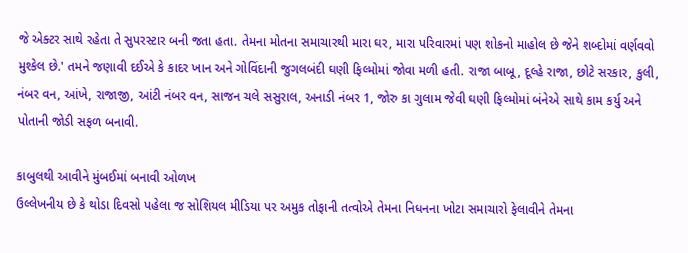જે એક્ટર સાથે રહેતા તે સુપરસ્ટાર બની જતા હતા. તેમના મોતના સમાચારથી મારા ઘર, મારા પરિવારમાં પણ શોકનો માહોલ છે જેને શબ્દોમાં વર્ણવવો મુશ્કેલ છે.' તમને જણાવી દઈએ કે કાદર ખાન અને ગોવિંદાની જુગલબંદી ઘણી ફિલ્મોમાં જોવા મળી હતી. રાજા બાબૂ, દૂલ્હે રાજા, છોટે સરકાર, કુલી, નંબર વન, આંખે, રાજાજી, આંટી નંબર વન, સાજન ચલે સસુરાલ, અનાડી નંબર 1, જોરુ કા ગુલામ જેવી ઘણી ફિલ્મોમાં બંનેએ સાથે કામ કર્યુ અને પોતાની જોડી સફળ બનાવી.

કાબુલથી આવીને મુંબઈમાં બનાવી ઓળખ
ઉલ્લેખનીય છે કે થોડા દિવસો પહેલા જ સોશિયલ મીડિયા પર અમુક તોફાની તત્વોએ તેમના નિધનના ખોટા સમાચારો ફેલાવીને તેમના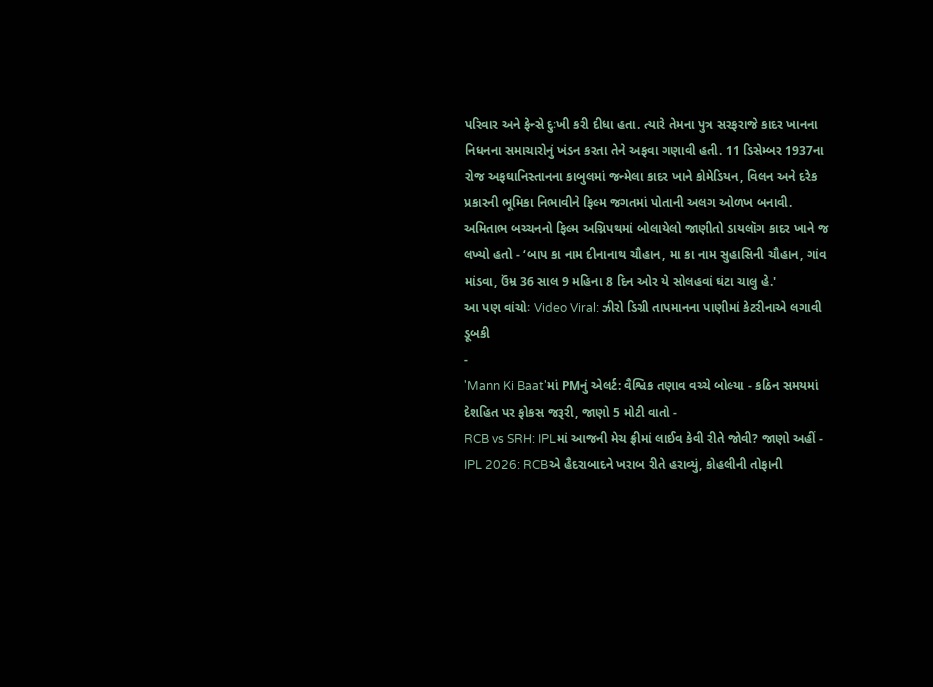પરિવાર અને ફેન્સે દુઃખી કરી દીધા હતા. ત્યારે તેમના પુત્ર સરફરાજે કાદર ખાનના નિધનના સમાચારોનું ખંડન કરતા તેને અફવા ગણાવી હતી. 11 ડિસેમ્બર 1937ના રોજ અફઘાનિસ્તાનના કાબુલમાં જન્મેલા કાદર ખાને કોમેડિયન, વિલન અને દરેક પ્રકારની ભૂમિકા નિભાવીને ફિલ્મ જગતમાં પોતાની અલગ ઓળખ બનાવી. અમિતાભ બચ્ચનનો ફિલ્મ અગ્નિપથમાં બોલાયેલો જાણીતો ડાયલૉગ કાદર ખાને જ લખ્યો હતો - ‘બાપ કા નામ દીનાનાથ ચૌહાન, મા કા નામ સુહાસિની ચૌહાન, ગાંવ માંડવા, ઉંમ્ર 36 સાલ 9 મહિના 8 દિન ઓર યે સોલહવાં ઘંટા ચાલુ હે.'
આ પણ વાંચોઃ Video Viral: ઝીરો ડિગ્રી તાપમાનના પાણીમાં કેટરીનાએ લગાવી ડૂબકી
-
'Mann Ki Baat'માં PMનું એલર્ટ: વૈશ્વિક તણાવ વચ્ચે બોલ્યા - કઠિન સમયમાં દેશહિત પર ફોકસ જરૂરી, જાણો 5 મોટી વાતો -
RCB vs SRH: IPLમાં આજની મેચ ફ્રીમાં લાઈવ કેવી રીતે જોવી? જાણો અહીં -
IPL 2026: RCBએ હૈદરાબાદને ખરાબ રીતે હરાવ્યું, કોહલીની તોફાની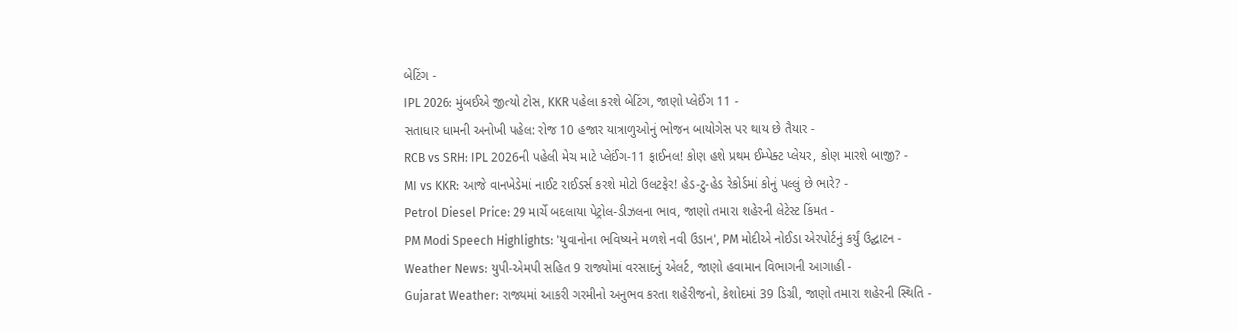બેટિંગ -
IPL 2026: મુંબઈએ જીત્યો ટોસ, KKR પહેલા કરશે બેટિંગ, જાણો પ્લેઈંગ 11 -
સતાધાર ધામની અનોખી પહેલ: રોજ 10 હજાર યાત્રાળુઓનું ભોજન બાયોગેસ પર થાય છે તૈયાર -
RCB vs SRH: IPL 2026ની પહેલી મેચ માટે પ્લેઈંગ-11 ફાઈનલ! કોણ હશે પ્રથમ ઈમ્પેક્ટ પ્લેયર, કોણ મારશે બાજી? -
MI vs KKR: આજે વાનખેડેમાં નાઈટ રાઈડર્સ કરશે મોટો ઉલટફેર! હેડ-ટુ-હેડ રેકોર્ડમાં કોનું પલ્લું છે ભારે? -
Petrol Diesel Price: 29 માર્ચે બદલાયા પેટ્રોલ-ડીઝલના ભાવ, જાણો તમારા શહેરની લેટેસ્ટ કિંમત -
PM Modi Speech Highlights: 'યુવાનોના ભવિષ્યને મળશે નવી ઉડાન', PM મોદીએ નોઈડા એરપોર્ટનું કર્યું ઉદ્ઘાટન -
Weather News: યુપી-એમપી સહિત 9 રાજ્યોમાં વરસાદનું એલર્ટ, જાણો હવામાન વિભાગની આગાહી -
Gujarat Weather: રાજ્યમાં આકરી ગરમીનો અનુભવ કરતા શહેરીજનો, કેશોદમાં 39 ડિગ્રી, જાણો તમારા શહેરની સ્થિતિ -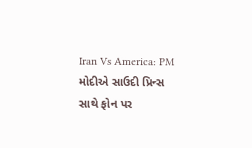Iran Vs America: PM મોદીએ સાઉદી પ્રિન્સ સાથે ફોન પર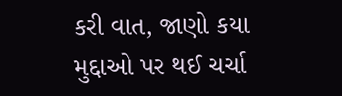કરી વાત, જાણો કયા મુદ્દાઓ પર થઈ ચર્ચા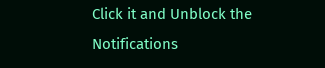Click it and Unblock the Notifications